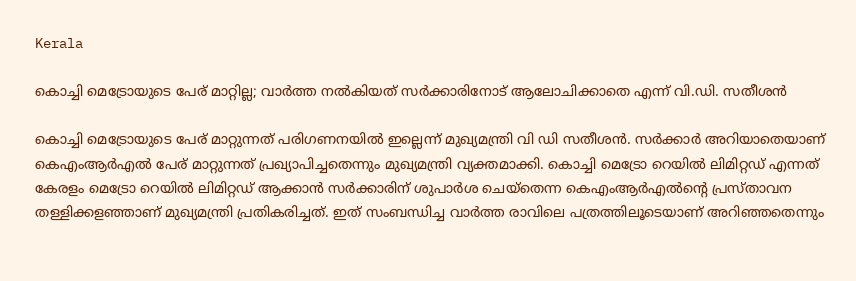Kerala

കൊച്ചി മെട്രോയുടെ പേര് മാറ്റില്ല; വാര്‍ത്ത നല്‍കിയത് സര്‍ക്കാരിനോട് ആലോചിക്കാതെ എന്ന് വി.ഡി. സതീശൻ

കൊച്ചി മെട്രോയുടെ പേര് മാറ്റുന്നത് പരിഗണനയില്‍ ഇല്ലെന്ന് മുഖ്യമന്ത്രി വി ഡി സതീശന്‍. സര്‍ക്കാര്‍ അറിയാതെയാണ് കെഎംആര്‍എല്‍ പേര് മാറ്റുന്നത് പ്രഖ്യാപിച്ചതെന്നും മുഖ്യമന്ത്രി വ്യക്തമാക്കി. കൊച്ചി മെട്രോ റെയില്‍ ലിമിറ്റഡ് എന്നത് കേരളം മെട്രോ റെയില്‍ ലിമിറ്റഡ് ആക്കാന്‍ സര്‍ക്കാരിന് ശുപാര്‍ശ ചെയ്‌തെന്ന കെഎംആര്‍എല്‍ന്റെ പ്രസ്താവന തള്ളിക്കളഞ്ഞാണ് മുഖ്യമന്ത്രി പ്രതികരിച്ചത്. ഇത് സംബന്ധിച്ച വാര്‍ത്ത രാവിലെ പത്രത്തിലൂടെയാണ് അറിഞ്ഞതെന്നും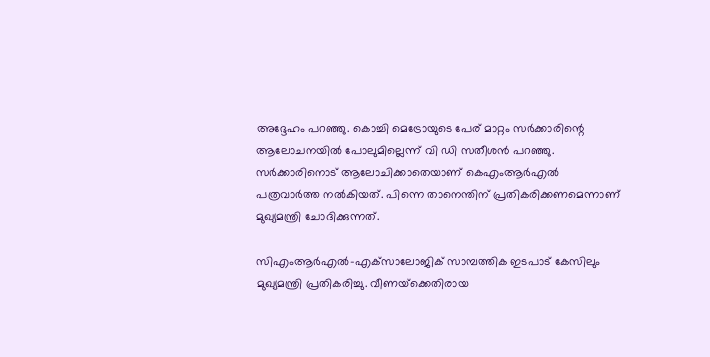അദ്ദേഹം പറഞ്ഞു. കൊച്ചി മെട്രോയുടെ പേര് മാറ്റം സര്‍ക്കാരിന്റെ ആലോചനയില്‍ പോലുമില്ലെന്ന് വി ഡി സതീശന്‍ പറഞ്ഞു. സര്‍ക്കാരിനൊട് ആലോചിക്കാതെയാണ് കെഎംആര്‍എല്‍ പത്രവാര്‍ത്ത നല്‍കിയത്. പിന്നെ താനെന്തിന് പ്രതികരിക്കണമെന്നാണ് മുഖ്യമന്ത്രി ചോദിക്കുന്നത്.

സിഎംആര്‍എല്‍-എക്‌സാലോജിക് സാമ്പത്തിക ഇടപാട് കേസിലും മുഖ്യമന്ത്രി പ്രതികരിച്ചു. വീണയ്‌ക്കെതിരായ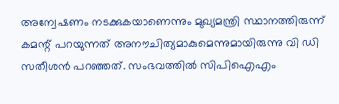അന്വേഷണം നടക്കുകയാണെന്നും മുഖ്യമന്ത്രി സ്ഥാനത്തിരുന്ന് കമന്റ് പറയുന്നത് അനൗചിത്യമാകുമെന്നുമായിരുന്നു വി ഡി സതീശന്‍ പറഞ്ഞത്. സംഭവത്തില്‍ സിപിഐഎം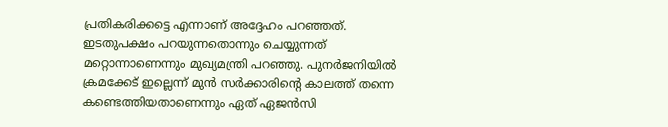പ്രതികരിക്കട്ടെ എന്നാണ് അദ്ദേഹം പറഞ്ഞത്. ഇടതുപക്ഷം പറയുന്നതൊന്നും ചെയ്യുന്നത് മറ്റൊന്നാണെന്നും മുഖ്യമന്ത്രി പറഞ്ഞു. പുനര്‍ജനിയില്‍ ക്രമക്കേട് ഇല്ലെന്ന് മുന്‍ സര്‍ക്കാരിന്റെ കാലത്ത് തന്നെ കണ്ടെത്തിയതാണെന്നും ഏത് ഏജന്‍സി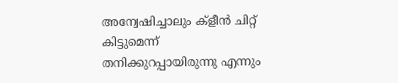അന്വേഷിച്ചാലും ക്‌ളീന്‍ ചിറ്റ് കിട്ടുമെന്ന് തനിക്കുറപ്പായിരുന്നു എന്നും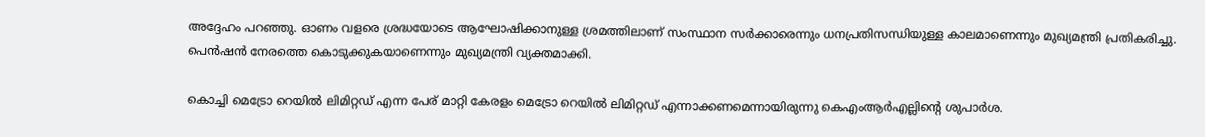അദ്ദേഹം പറഞ്ഞു. ഓണം വളരെ ശ്രദ്ധയോടെ ആഘോഷിക്കാനുള്ള ശ്രമത്തിലാണ് സംസ്ഥാന സര്‍ക്കാരെന്നും ധനപ്രതിസന്ധിയുള്ള കാലമാണെന്നും മുഖ്യമന്ത്രി പ്രതികരിച്ചു. പെന്‍ഷന്‍ നേരത്തെ കൊടുക്കുകയാണെന്നും മുഖ്യമന്ത്രി വ്യക്തമാക്കി.

കൊച്ചി മെട്രോ റെയിൽ ലിമിറ്റഡ് എന്ന പേര് മാറ്റി കേരളം മെട്രോ റെയിൽ ലിമിറ്റഡ് എന്നാക്കണമെന്നായിരുന്നു കെഎംആ‍ർഎല്ലിൻ്റെ ശുപാർശ.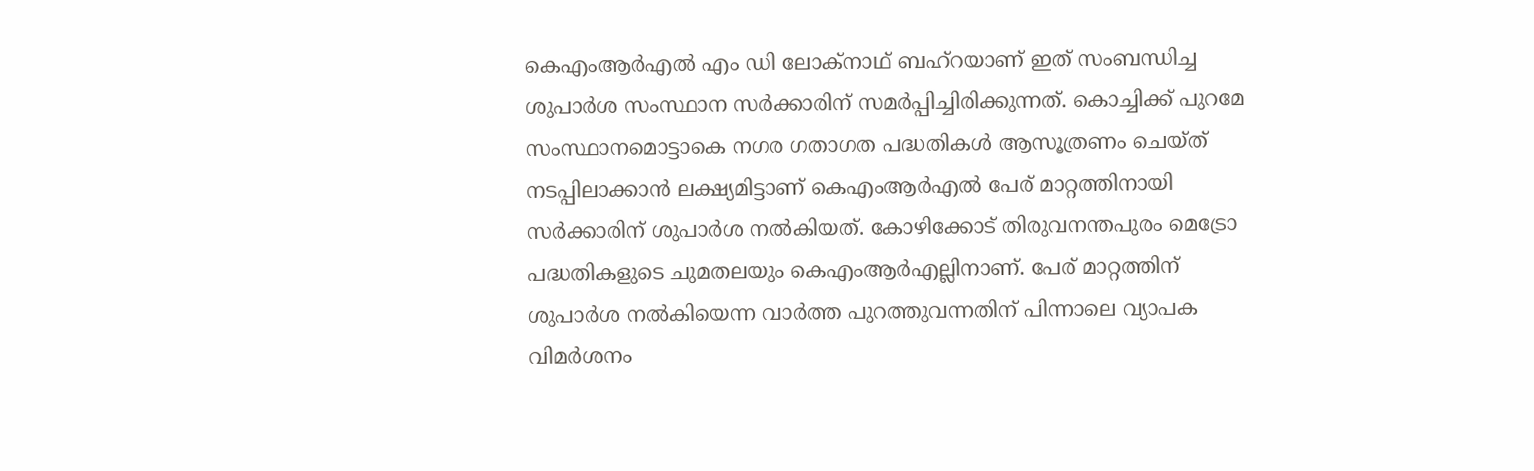കെഎംആർഎൽ എം ഡി ലോക്നാഥ് ബഹ്റയാണ് ഇത് സംബന്ധിച്ച ശുപാർശ സംസ്ഥാന സർക്കാരിന് സമർപ്പിച്ചിരിക്കുന്നത്. കൊച്ചിക്ക് പുറമേ സംസ്ഥാനമൊട്ടാകെ നഗര ഗതാഗത പദ്ധതികൾ ആസൂത്രണം ചെയ്ത് നടപ്പിലാക്കാൻ ലക്ഷ്യമിട്ടാണ് കെഎംആർഎൽ പേര് മാറ്റത്തിനായി സർക്കാരിന് ശുപാർശ നൽകിയത്. കോഴിക്കോട് തിരുവനന്തപുരം മെട്രോ പദ്ധതികളുടെ ചുമതലയും കെഎംആർഎല്ലിനാണ്. പേര് മാറ്റത്തിന് ശുപാർശ നല്‍കിയെന്ന വാർത്ത പുറത്തുവന്നതിന് പിന്നാലെ വ്യാപക വിമർശനം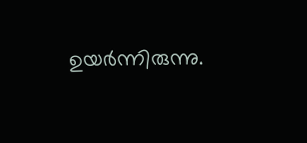ഉയർന്നിരുന്നു.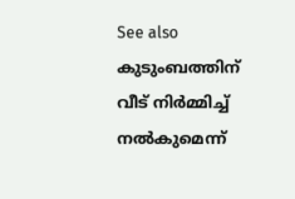See also  കുടുംബത്തിന് വീട് നിർമ്മിച്ച് നൽകുമെന്ന്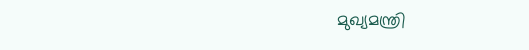മുഖ്യമന്ത്രി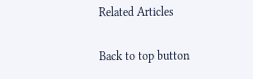Related Articles

Back to top button